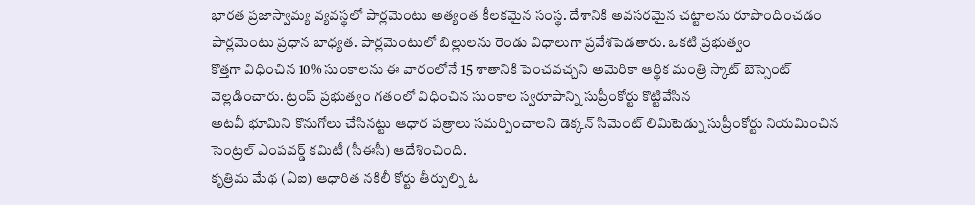భారత ప్రజాస్వామ్య వ్యవస్థలో పార్లమెంటు అత్యంత కీలకమైన సంస్థ. దేశానికి అవసరమైన చట్టాలను రూపొందించడం పార్లమెంటు ప్రధాన బాధ్యత. పార్లమెంటులో బిల్లులను రెండు విధాలుగా ప్రవేశపెడతారు. ఒకటి ప్రభుత్వం
కొత్తగా విధించిన 10% సుంకాలను ఈ వారంలోనే 15 శాతానికి పెంచవచ్చని అమెరికా ఆర్థిక మంత్రి స్కాట్ బెస్సెంట్ వెల్లడించారు. ట్రంప్ ప్రభుత్వం గతంలో విధించిన సుంకాల స్వరూపాన్ని సుప్రీంకోర్టు కొట్టివేసిన
అటవీ భూమిని కొనుగోలు చేసినట్టు ఆధార పత్రాలు సమర్పించాలని డెక్కన్ సిమెంట్ లిమిటెడ్ను సుప్రీంకోర్టు నియమించిన సెంట్రల్ ఎంపవర్డ్ కమిటీ (సీఈసీ) ఆదేశించింది.
కృత్రిమ మేథ (ఏఐ) ఆధారిత నకిలీ కోర్టు తీర్పుల్ని ఓ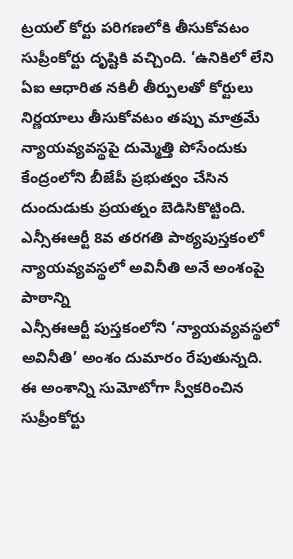ట్రయల్ కోర్టు పరిగణలోకి తీసుకోవటం సుప్రీంకోర్టు దృష్టికి వచ్చింది. ‘ఉనికిలో లేని ఏఐ ఆధారిత నకిలీ తీర్పులతో కోర్టులు నిర్ణయాలు తీసుకోవటం తప్పు మాత్రమే
న్యాయవ్యవస్థపై దుమ్మెత్తి పోసేందుకు కేంద్రంలోని బీజేపీ ప్రభుత్వం చేసిన దుందుడుకు ప్రయత్నం బెడిసికొట్టింది. ఎన్సీఈఆర్టీ 8వ తరగతి పాఠ్యపుస్తకంలో న్యాయవ్యవస్థలో అవినీతి అనే అంశంపై పాఠాన్ని
ఎన్సీఈఆర్టీ పుస్తకంలోని ‘న్యాయవ్యవస్థలో అవినీతి’ అంశం దుమారం రేపుతున్నది. ఈ అంశాన్ని సుమోటోగా స్వీకరించిన సుప్రీంకోర్టు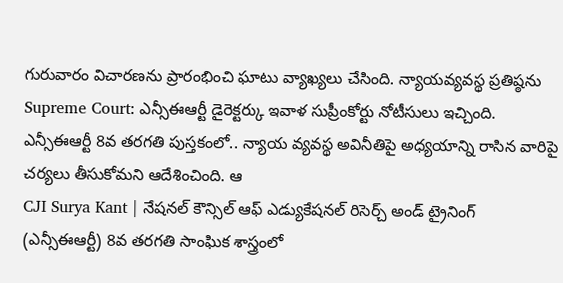గురువారం విచారణను ప్రారంభించి ఘాటు వ్యాఖ్యలు చేసింది. న్యాయవ్యవస్థ ప్రతిష్ఠను
Supreme Court: ఎన్సీఈఆర్టీ డైరెక్టర్కు ఇవాళ సుప్రీంకోర్టు నోటీసులు ఇచ్చింది. ఎన్సీఈఆర్టీ 8వ తరగతి పుస్తకంలో.. న్యాయ వ్యవస్థ అవినీతిపై అధ్యయాన్ని రాసిన వారిపై చర్యలు తీసుకోమని ఆదేశించింది. ఆ
CJI Surya Kant | నేషనల్ కౌన్సిల్ ఆఫ్ ఎడ్యుకేషనల్ రిసెర్చ్ అండ్ ట్రైనింగ్ (ఎన్సీఈఆర్టీ) 8వ తరగతి సాంఘిక శాస్త్రంలో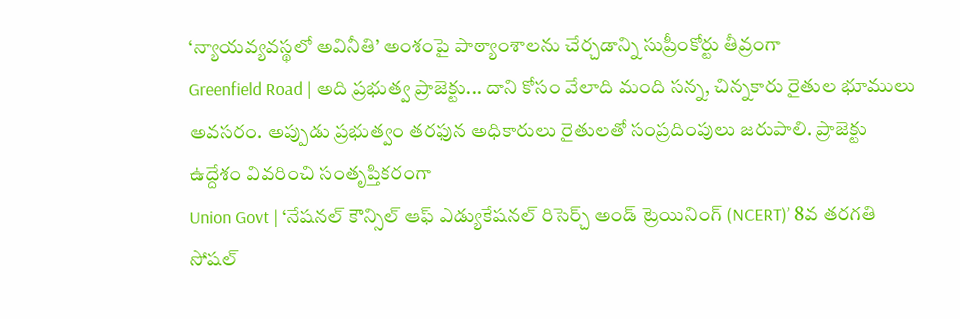‘న్యాయవ్యవస్థలో అవినీతి’ అంశంపై పాఠ్యాంశాలను చేర్చడాన్ని సుప్రీంకోర్టు తీవ్రంగా
Greenfield Road | అది ప్రభుత్వ ప్రాజెక్టు... దాని కోసం వేలాది మంది సన్న, చిన్నకారు రైతుల భూములు అవసరం. అప్పుడు ప్రభుత్వం తరఫున అధికారులు రైతులతో సంప్రదింపులు జరుపాలి. ప్రాజెక్టు ఉద్దేశం వివరించి సంతృప్తికరంగా
Union Govt | ‘నేషనల్ కౌన్సిల్ ఆఫ్ ఎడ్యుకేషనల్ రిసెర్చ్ అండ్ ట్రెయినింగ్ (NCERT)’ 8వ తరగతి సోషల్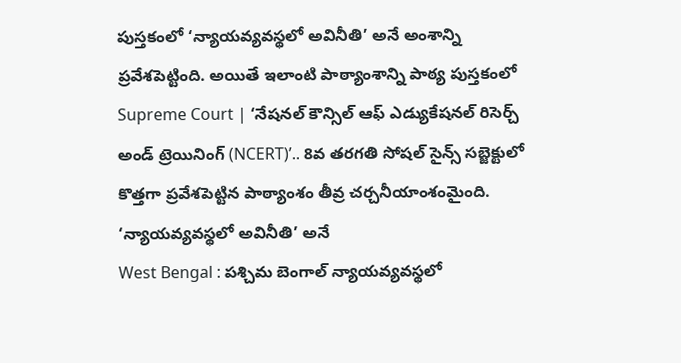పుస్తకంలో ‘న్యాయవ్యవస్థలో అవినీతి’ అనే అంశాన్ని ప్రవేశపెట్టింది. అయితే ఇలాంటి పాఠ్యాంశాన్ని పాఠ్య పుస్తకంలో
Supreme Court | ‘నేషనల్ కౌన్సిల్ ఆఫ్ ఎడ్యుకేషనల్ రిసెర్చ్ అండ్ ట్రెయినింగ్ (NCERT)’.. 8వ తరగతి సోషల్ సైన్స్ సబ్జెక్టులో కొత్తగా ప్రవేశపెట్టిన పాఠ్యాంశం తీవ్ర చర్చనీయాంశంమైంది. ‘న్యాయవ్యవస్థలో అవినీతి’ అనే
West Bengal : పశ్చిమ బెంగాల్ న్యాయవ్యవస్థలో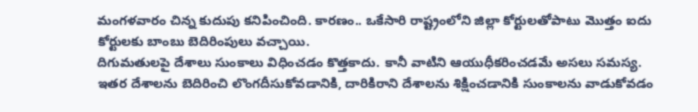మంగళవారం చిన్న కుదుపు కనిపించింది. కారణం.. ఒకేసారి రాష్ట్రంలోని జిల్లా కోర్టులతోపాటు మొత్తం ఐదు కోర్టులకు బాంబు బెదిరింపులు వచ్చాయి.
దిగుమతులపై దేశాలు సుంకాలు విధించడం కొత్తకాదు. కానీ వాటిని ఆయుధీకరించడమే అసలు సమస్య. ఇతర దేశాలను బెదిరించి లొంగదీసుకోవడానికి, దారికిరాని దేశాలను శిక్షించడానికి సుంకాలను వాడుకోవడం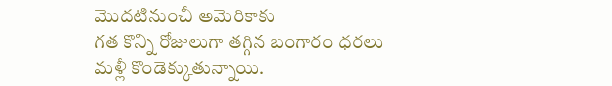మొదటినుంచీ అమెరికాకు
గత కొన్ని రోజులుగా తగ్గిన బంగారం ధరలు మళ్లీ కొండెక్కుతున్నాయి.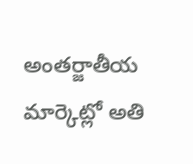అంతర్జాతీయ మార్కెట్లో అతి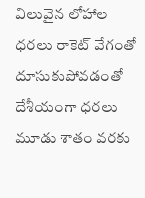విలువైన లోహాల ధరలు రాకెట్ వేగంతో దూసుకుపోవడంతో దేశీయంగా ధరలు మూడు శాతం వరకు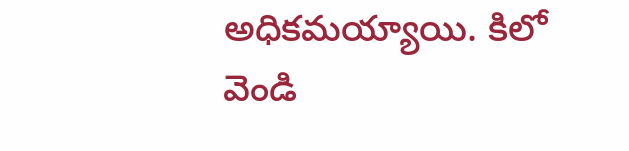అధికమయ్యాయి. కిలో వెండి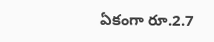ఏకంగా రూ.2.7